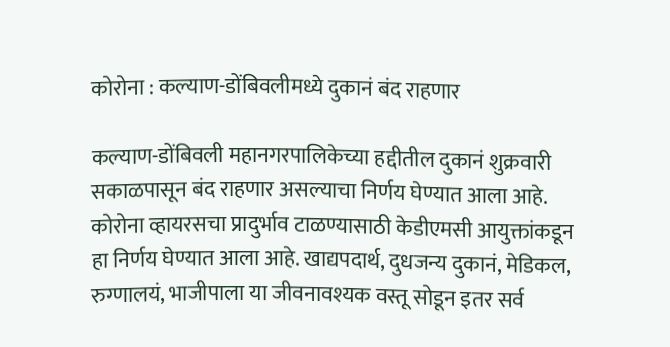कोरोना : कल्याण-डोंबिवलीमध्ये दुकानं बंद राहणार

कल्याण-डोंबिवली महानगरपालिकेच्या हद्दीतील दुकानं शुक्रवारी सकाळपासून बंद राहणार असल्याचा निर्णय घेण्यात आला आहे. कोरोना व्हायरसचा प्रादुर्भाव टाळण्यासाठी केडीएमसी आयुक्तांकडून हा निर्णय घेण्यात आला आहे. खाद्यपदार्थ, दुधजन्य दुकानं, मेडिकल, रुग्णालयं, भाजीपाला या जीवनावश्यक वस्तू सोडून इतर सर्व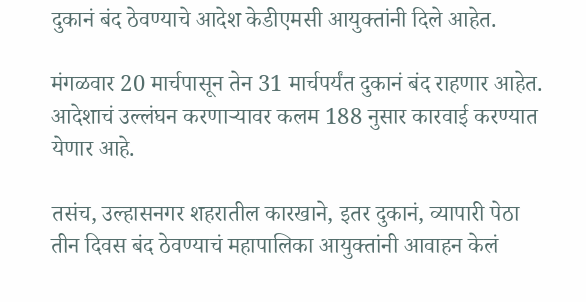दुकानं बंद ठेवण्याचे आदेश केडीएमसी आयुक्तांनी दिले आहेत.

मंगळवार 20 मार्चपासून तेन 31 मार्चपर्यंत दुकानं बंद राहणार आहेत. आदेशाचं उल्लंघन करणाऱ्यावर कलम 188 नुसार कारवाई करण्यात येणार आहे.

तसंच, उल्हासनगर शहरातील कारखाने, इतर दुकानं, व्यापारी पेठा तीन दिवस बंद ठेवण्याचं महापालिका आयुक्तांनी आवाहन केलं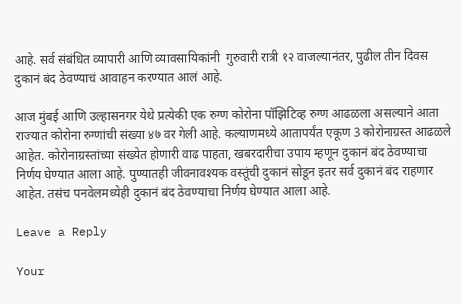आहे. सर्व संबंधित व्यापारी आणि व्यावसायिकांनी  गुरुवारी रात्री १२ वाजल्यानंतर, पुढील तीन दिवस दुकानं बंद ठेवण्याचं आवाहन करण्यात आलं आहे.

आज मुंबई आणि उल्हासनगर येथे प्रत्येकी एक रुग्ण कोरोना पॉझिटिव्ह रुग्ण आढळला असल्याने आता राज्यात कोरोना रुग्णांची संख्या ४७ वर गेली आहे. कल्याणमध्ये आतापर्यंत एकूण 3 कोरोनाग्रस्त आढळले आहेत. कोरोनाग्रस्तांच्या संख्येत होणारी वाढ पाहता, खबरदारीचा उपाय म्हणून दुकानं बंद ठेवण्याचा निर्णय घेण्यात आला आहे. पुण्यातही जीवनावश्यक वस्तूंची दुकानं सोडून इतर सर्व दुकानं बंद राहणार आहेत. तसंच पनवेलमध्येही दुकानं बंद ठेवण्याचा निर्णय घेण्यात आला आहे.

Leave a Reply

Your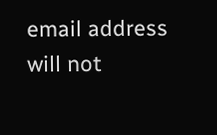email address will not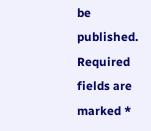be published. Required fields are marked *